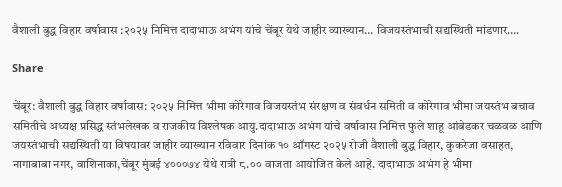वैशाली बुद्ध विहार वर्षावास :२०२५ निमित्त दादाभाऊ अभंग यांचे चेंबूर येथे जाहीर व्याख्यान… विजयस्तंभाची सद्यस्थिती मांडणार….

Share

चेंबूर: वैशाली बुद्ध विहार वर्षावास: २०२५ निमित्त भीमा कोरेगाव विजयस्तंभ संरक्षण व संवर्धन समिती व कोरेगाव भीमा जयस्तंभ बचाव समितीचे अध्यक्ष प्रसिद्ध स्तंभलेखक व राजकीय विश्लेषक आयु.दादाभाऊ अभंग यांचे वर्षावास निमित्त फुले शाहू आंबेडकर चळवळ आणि जयस्तंभाची सद्यस्थिती या विषयावर जाहीर व्याख्यान रविवार दिनांक १० ऑगस्ट २०२५ रोजी वैशाली बुद्ध विहार, कुकरेजा वसाहत, नागाबाबा नगर, वाशिनाका,चेंबूर मुंबई ४०००७४ येथे रात्री ८.०० वाजता आयोजित केले आहे. दादाभाऊ अभंग हे भीमा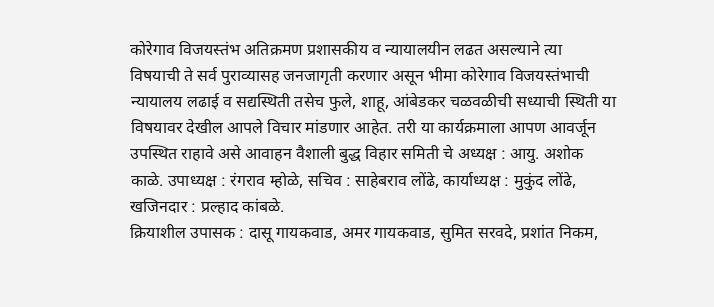कोरेगाव विजयस्तंभ अतिक्रमण प्रशासकीय व न्यायालयीन लढत असल्याने त्या विषयाची ते सर्व पुराव्यासह जनजागृती करणार असून भीमा कोरेगाव विजयस्तंभाची न्यायालय लढाई व सद्यस्थिती तसेच फुले, शाहू, आंबेडकर चळवळीची सध्याची स्थिती या विषयावर देखील आपले विचार मांडणार आहेत. तरी या कार्यक्रमाला आपण आवर्जून उपस्थित राहावे असे आवाहन वैशाली बुद्ध विहार समिती चे अध्यक्ष : आयु. अशोक काळे. उपाध्यक्ष : रंगराव म्होळे, सचिव : साहेबराव लोंढे, कार्याध्यक्ष : मुकुंद लोंढे, खजिनदार : प्रल्हाद कांबळे.
क्रियाशील उपासक : दासू गायकवाड, अमर गायकवाड, सुमित सरवदे, प्रशांत निकम,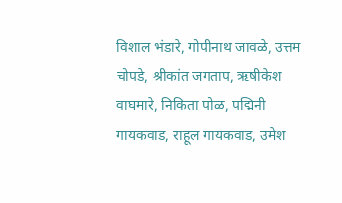विशाल भंडारे, गोपीनाथ जावळे, उत्तम चोपडे, श्रीकांत जगताप, ऋषीकेश वाघमारे, निकिता पोळ, पद्मिनी गायकवाड, राहूल गायकवाड, उमेश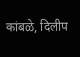कांबळे, दिलीप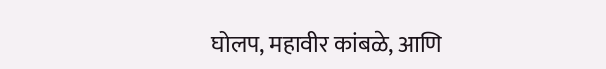घोलप, महावीर कांबळे, आणि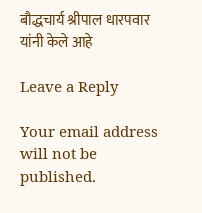बौद्धचार्य श्रीपाल धारपवार यांनी केले आहे

Leave a Reply

Your email address will not be published.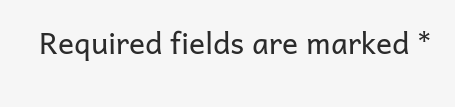Required fields are marked *